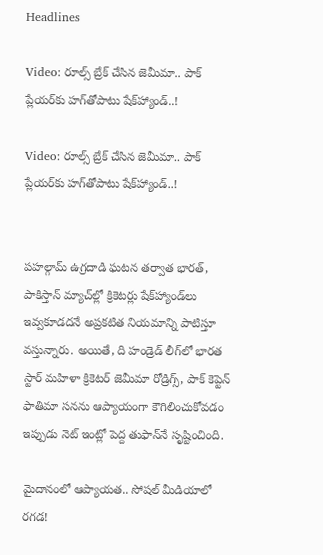Headlines

Video: రూల్స్ బ్రేక్ చేసిన జెమీమా.. పాక్ ప్లేయర్‌కు హగ్‌తోపాటు షేక్‌హ్యాండ్..!

Video: రూల్స్ బ్రేక్ చేసిన జెమీమా.. పాక్ ప్లేయర్‌కు హగ్‌తోపాటు షేక్‌హ్యాండ్..!


పహల్గామ్ ఉగ్రదాడి ఘటన తర్వాత భారత్, పాకిస్తాన్ మ్యాచ్‌ల్లో క్రికెటర్లు షేక్‌హ్యాండ్‌లు ఇవ్వకూడదనే అప్రకటిత నియమాన్ని పాటిస్తూ వస్తున్నారు. అయితే, ది హండ్రెడ్ లీగ్‌లో భారత స్టార్ మహిళా క్రికెటర్ జెమీమా రోడ్రిగ్స్, పాక్ కెప్టెన్ ఫాతిమా సనను ఆప్యాయంగా కౌగిలించుకోవడం ఇప్పుడు నెట్ ఇంట్లో పెద్ద తుఫాన్‌నే సృష్టించింది.

మైదానంలో ఆప్యాయత.. సోషల్ మీడియాలో రగడ!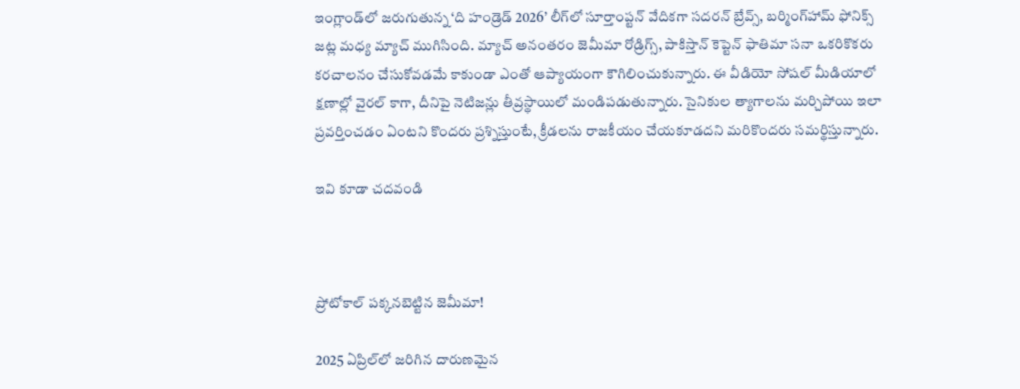ఇంగ్లాండ్‌లో జరుగుతున్న ‘ది హండ్రెడ్ 2026’ లీగ్‌లో సూర్తాంప్టన్ వేదికగా సదరన్ బ్రేవ్స్, బర్మింగ్‌హామ్ ఫోనిక్స్ జట్ల మధ్య మ్యాచ్ ముగిసింది. మ్యాచ్ అనంతరం జెమీమా రోడ్రిగ్స్, పాకిస్తాన్ కెప్టెన్ ఫాతిమా సనా ఒకరికొకరు కరచాలనం చేసుకోవడమే కాకుండా ఎంతో ఆప్యాయంగా కౌగిలించుకున్నారు. ఈ వీడియో సోషల్ మీడియాలో క్షణాల్లో వైరల్ కాగా, దీనిపై నెటిజన్లు తీవ్రస్థాయిలో మండిపడుతున్నారు. సైనికుల త్యాగాలను మర్చిపోయి ఇలా ప్రవర్తించడం ఏంటని కొందరు ప్రశ్నిస్తుంటే, క్రీడలను రాజకీయం చేయకూడదని మరికొందరు సమర్థిస్తున్నారు.

ఇవి కూడా చదవండి



ప్రోటోకాల్ పక్కనబెట్టిన జెమీమా!

2025 ఏప్రిల్‌లో జరిగిన దారుణమైన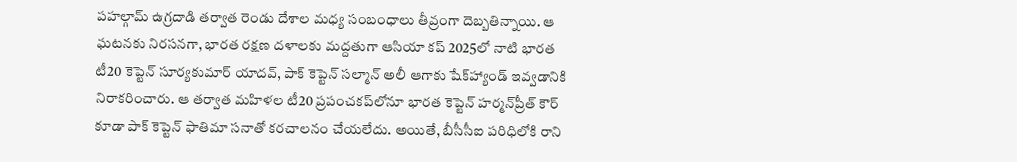పహల్గామ్ ఉగ్రదాడి తర్వాత రెండు దేశాల మధ్య సంబంధాలు తీవ్రంగా దెబ్బతిన్నాయి. ఆ ఘటనకు నిరసనగా, భారత రక్షణ దళాలకు మద్దతుగా ఆసియా కప్ 2025లో నాటి భారత టీ20 కెప్టెన్ సూర్యకుమార్ యాదవ్, పాక్ కెప్టెన్ సల్మాన్ అలీ ఆగాకు షేక్‌హ్యాండ్ ఇవ్వడానికి నిరాకరించారు. ఆ తర్వాత మహిళల టీ20 ప్రపంచకప్‌లోనూ భారత కెప్టెన్ హర్మన్‌ప్రీత్ కౌర్ కూడా పాక్ కెప్టెన్ ఫాతిమా సనాతో కరచాలనం చేయలేదు. అయితే, బీసీసీఐ పరిధిలోకి రాని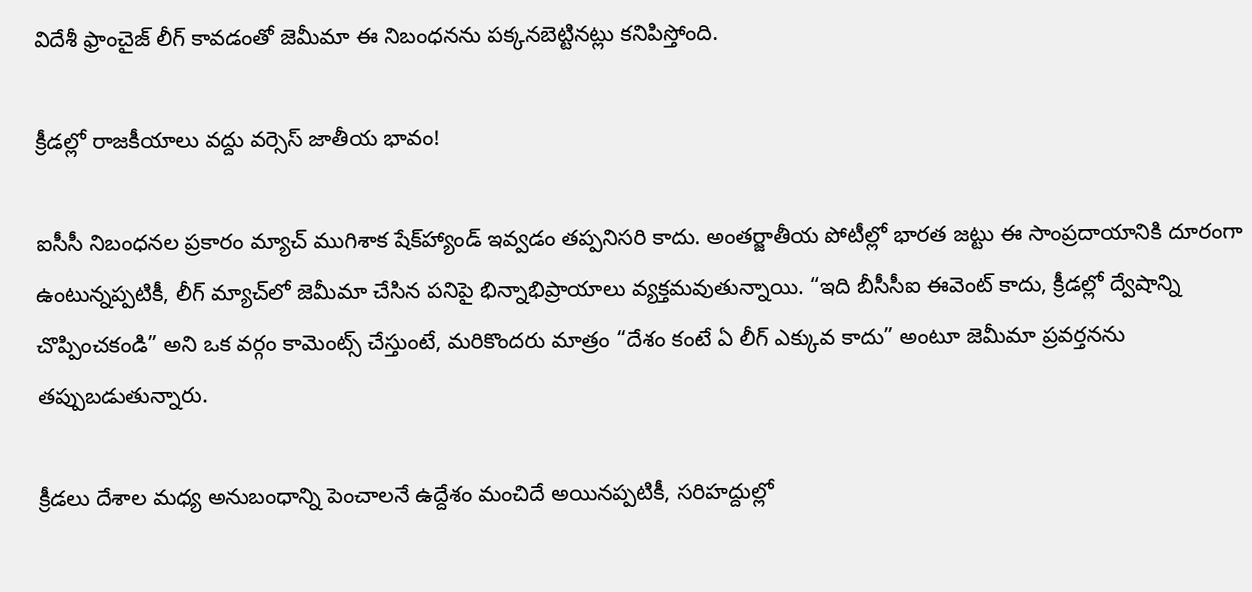విదేశీ ఫ్రాంచైజ్ లీగ్ కావడంతో జెమీమా ఈ నిబంధనను పక్కనబెట్టినట్లు కనిపిస్తోంది.

క్రీడల్లో రాజకీయాలు వద్దు వర్సెస్ జాతీయ భావం!

ఐసీసీ నిబంధనల ప్రకారం మ్యాచ్ ముగిశాక షేక్‌హ్యాండ్ ఇవ్వడం తప్పనిసరి కాదు. అంతర్జాతీయ పోటీల్లో భారత జట్టు ఈ సాంప్రదాయానికి దూరంగా ఉంటున్నప్పటికీ, లీగ్ మ్యాచ్‌లో జెమీమా చేసిన పనిపై భిన్నాభిప్రాయాలు వ్యక్తమవుతున్నాయి. “ఇది బీసీసీఐ ఈవెంట్ కాదు, క్రీడల్లో ద్వేషాన్ని చొప్పించకండి” అని ఒక వర్గం కామెంట్స్ చేస్తుంటే, మరికొందరు మాత్రం “దేశం కంటే ఏ లీగ్ ఎక్కువ కాదు” అంటూ జెమీమా ప్రవర్తనను తప్పుబడుతున్నారు.

క్రీడలు దేశాల మధ్య అనుబంధాన్ని పెంచాలనే ఉద్దేశం మంచిదే అయినప్పటికీ, సరిహద్దుల్లో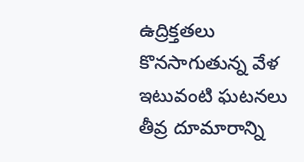ఉద్రిక్తతలు కొనసాగుతున్న వేళ ఇటువంటి ఘటనలు తీవ్ర దూమారాన్ని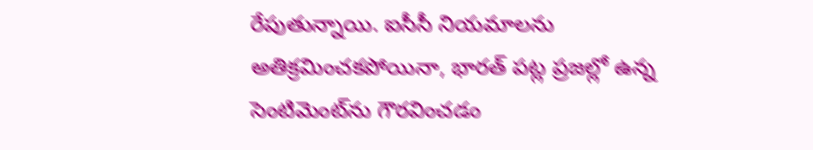రేపుతున్నాయి. ఐసీసీ నియమాలను అతిక్రమించకపోయినా, భారత్ పట్ల ప్రజల్లో ఉన్న సెంటిమెంట్‌ను గౌరవించడం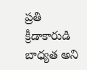ప్రతి క్రీడాకారుడి బాధ్యత అని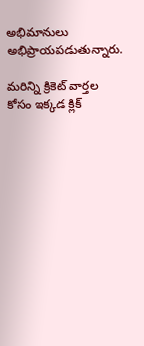అభిమానులు అభిప్రాయపడుతున్నారు.

మరిన్ని క్రికెట్ వార్తల కోసం ఇక్కడ క్లిక్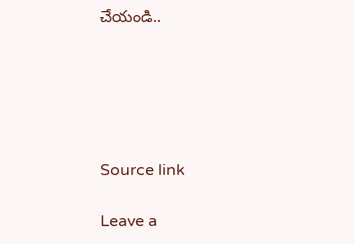చేయండి..





Source link

Leave a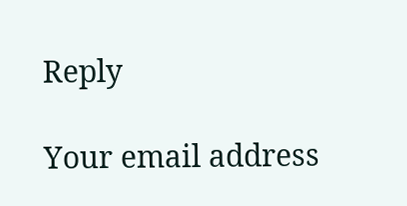Reply

Your email address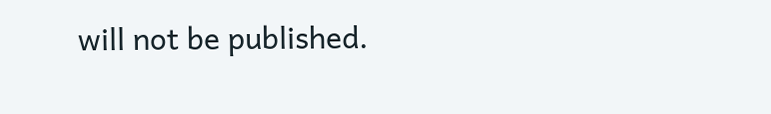will not be published.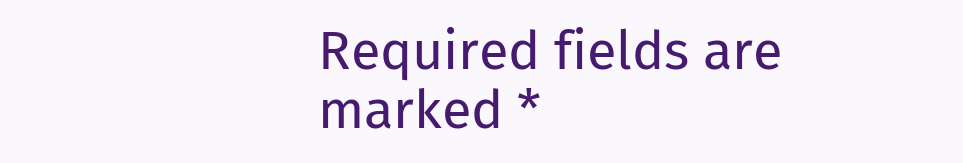Required fields are marked *